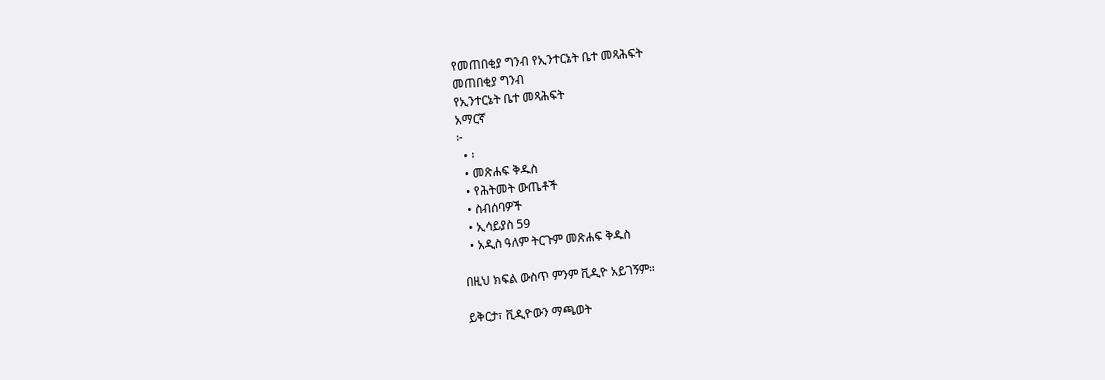የመጠበቂያ ግንብ የኢንተርኔት ቤተ መጻሕፍት
መጠበቂያ ግንብ
የኢንተርኔት ቤተ መጻሕፍት
አማርኛ
፦
  • ፡
  • መጽሐፍ ቅዱስ
  • የሕትመት ውጤቶች
  • ስብሰባዎች
  • ኢሳይያስ 59
  • አዲስ ዓለም ትርጉም መጽሐፍ ቅዱስ

በዚህ ክፍል ውስጥ ምንም ቪዲዮ አይገኝም።

ይቅርታ፣ ቪዲዮውን ማጫወት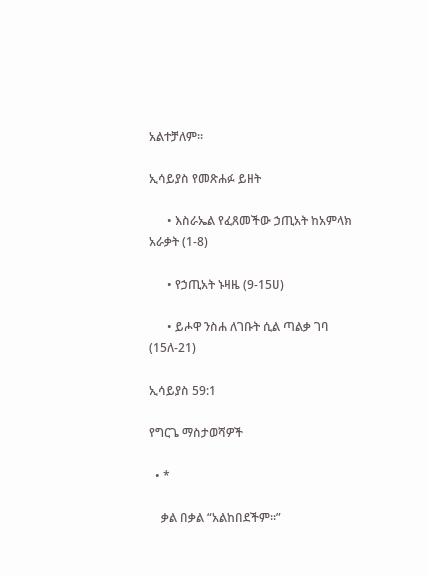አልተቻለም።

ኢሳይያስ የመጽሐፉ ይዘት

      • እስራኤል የፈጸመችው ኃጢአት ከአምላክ አራቃት (1-8)

      • የኃጢአት ኑዛዜ (9-15ሀ)

      • ይሖዋ ንስሐ ለገቡት ሲል ጣልቃ ገባ (15ለ-21)

ኢሳይያስ 59:1

የግርጌ ማስታወሻዎች

  • *

    ቃል በቃል “አልከበደችም።”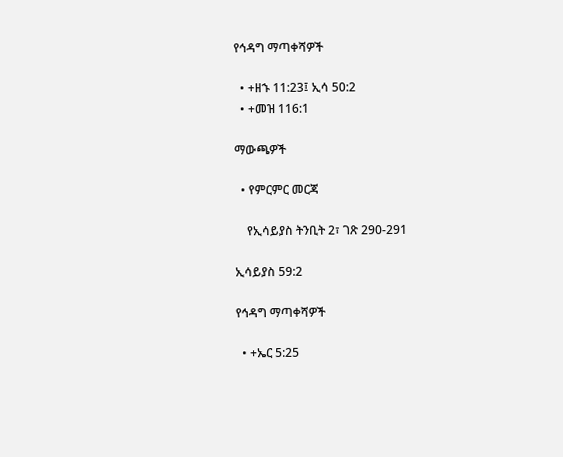የኅዳግ ማጣቀሻዎች

  • +ዘኁ 11:23፤ ኢሳ 50:2
  • +መዝ 116:1

ማውጫዎች

  • የምርምር መርጃ

    የኢሳይያስ ትንቢት 2፣ ገጽ 290-291

ኢሳይያስ 59:2

የኅዳግ ማጣቀሻዎች

  • +ኤር 5:25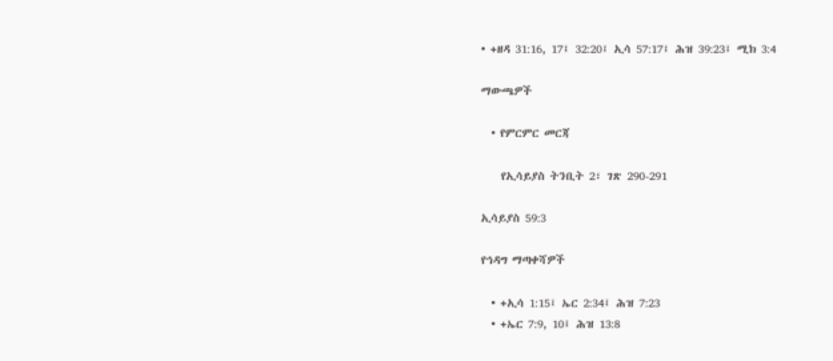• +ዘዳ 31:16, 17፤ 32:20፤ ኢሳ 57:17፤ ሕዝ 39:23፤ ሚክ 3:4

ማውጫዎች

  • የምርምር መርጃ

    የኢሳይያስ ትንቢት 2፣ ገጽ 290-291

ኢሳይያስ 59:3

የኅዳግ ማጣቀሻዎች

  • +ኢሳ 1:15፤ ኤር 2:34፤ ሕዝ 7:23
  • +ኤር 7:9, 10፤ ሕዝ 13:8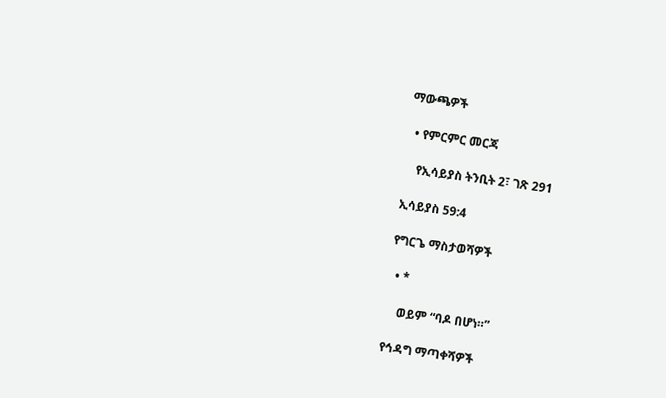ማውጫዎች

  • የምርምር መርጃ

    የኢሳይያስ ትንቢት 2፣ ገጽ 291

ኢሳይያስ 59:4

የግርጌ ማስታወሻዎች

  • *

    ወይም “ባዶ በሆነ።”

የኅዳግ ማጣቀሻዎች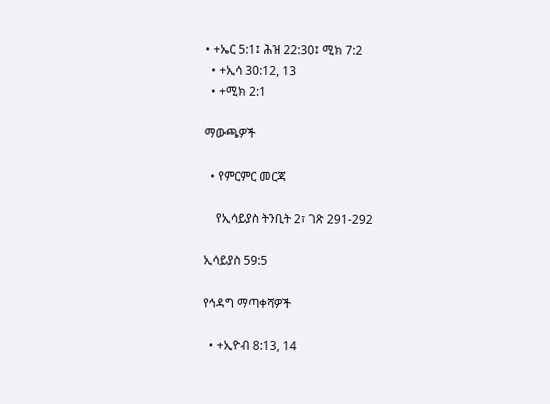• +ኤር 5:1፤ ሕዝ 22:30፤ ሚክ 7:2
  • +ኢሳ 30:12, 13
  • +ሚክ 2:1

ማውጫዎች

  • የምርምር መርጃ

    የኢሳይያስ ትንቢት 2፣ ገጽ 291-292

ኢሳይያስ 59:5

የኅዳግ ማጣቀሻዎች

  • +ኢዮብ 8:13, 14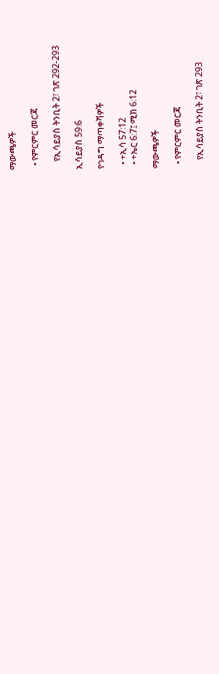ማውጫዎች

  • የምርምር መርጃ

    የኢሳይያስ ትንቢት 2፣ ገጽ 292-293

ኢሳይያስ 59:6

የኅዳግ ማጣቀሻዎች

  • +ኢሳ 57:12
  • +ኤር 6:7፤ ሚክ 6:12

ማውጫዎች

  • የምርምር መርጃ

    የኢሳይያስ ትንቢት 2፣ ገጽ 293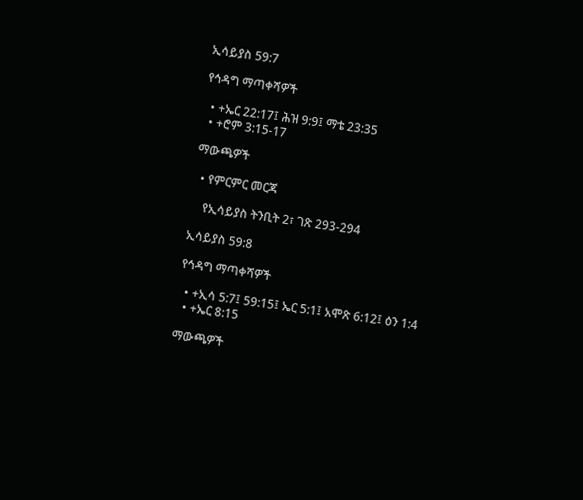ኢሳይያስ 59:7

የኅዳግ ማጣቀሻዎች

  • +ኤር 22:17፤ ሕዝ 9:9፤ ማቴ 23:35
  • +ሮም 3:15-17

ማውጫዎች

  • የምርምር መርጃ

    የኢሳይያስ ትንቢት 2፣ ገጽ 293-294

ኢሳይያስ 59:8

የኅዳግ ማጣቀሻዎች

  • +ኢሳ 5:7፤ 59:15፤ ኤር 5:1፤ አሞጽ 6:12፤ ዕን 1:4
  • +ኤር 8:15

ማውጫዎች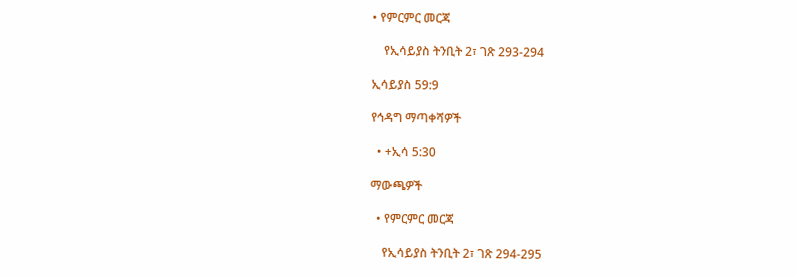• የምርምር መርጃ

    የኢሳይያስ ትንቢት 2፣ ገጽ 293-294

ኢሳይያስ 59:9

የኅዳግ ማጣቀሻዎች

  • +ኢሳ 5:30

ማውጫዎች

  • የምርምር መርጃ

    የኢሳይያስ ትንቢት 2፣ ገጽ 294-295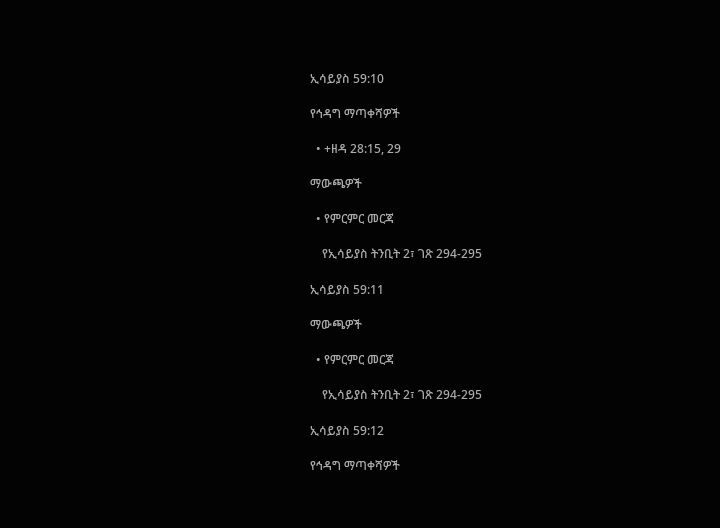ኢሳይያስ 59:10

የኅዳግ ማጣቀሻዎች

  • +ዘዳ 28:15, 29

ማውጫዎች

  • የምርምር መርጃ

    የኢሳይያስ ትንቢት 2፣ ገጽ 294-295

ኢሳይያስ 59:11

ማውጫዎች

  • የምርምር መርጃ

    የኢሳይያስ ትንቢት 2፣ ገጽ 294-295

ኢሳይያስ 59:12

የኅዳግ ማጣቀሻዎች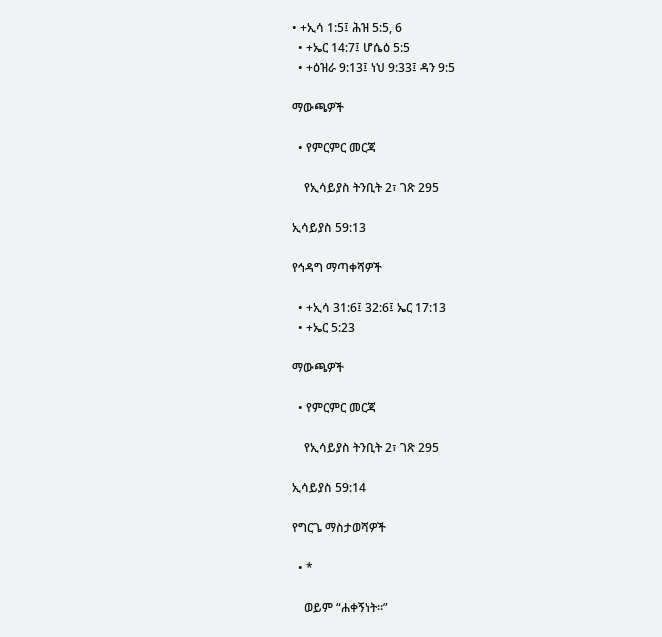• +ኢሳ 1:5፤ ሕዝ 5:5, 6
  • +ኤር 14:7፤ ሆሴዕ 5:5
  • +ዕዝራ 9:13፤ ነህ 9:33፤ ዳን 9:5

ማውጫዎች

  • የምርምር መርጃ

    የኢሳይያስ ትንቢት 2፣ ገጽ 295

ኢሳይያስ 59:13

የኅዳግ ማጣቀሻዎች

  • +ኢሳ 31:6፤ 32:6፤ ኤር 17:13
  • +ኤር 5:23

ማውጫዎች

  • የምርምር መርጃ

    የኢሳይያስ ትንቢት 2፣ ገጽ 295

ኢሳይያስ 59:14

የግርጌ ማስታወሻዎች

  • *

    ወይም “ሐቀኝነት።”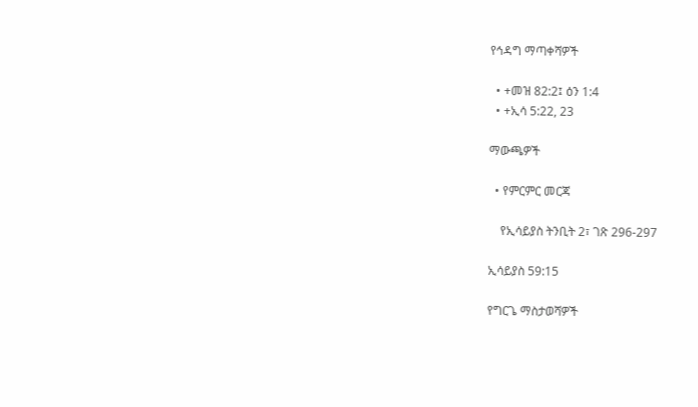የኅዳግ ማጣቀሻዎች

  • +መዝ 82:2፤ ዕን 1:4
  • +ኢሳ 5:22, 23

ማውጫዎች

  • የምርምር መርጃ

    የኢሳይያስ ትንቢት 2፣ ገጽ 296-297

ኢሳይያስ 59:15

የግርጌ ማስታወሻዎች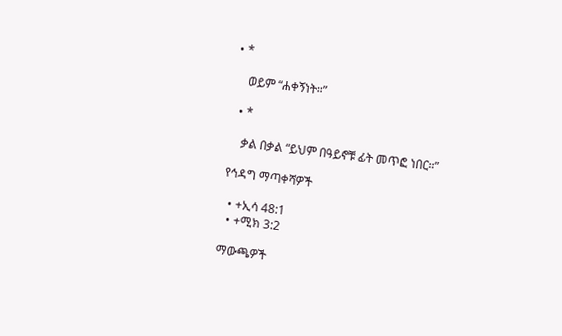• *

    ወይም “ሐቀኝነት።”

  • *

    ቃል በቃል “ይህም በዓይኖቹ ፊት መጥፎ ነበር።”

የኅዳግ ማጣቀሻዎች

  • +ኢሳ 48:1
  • +ሚክ 3:2

ማውጫዎች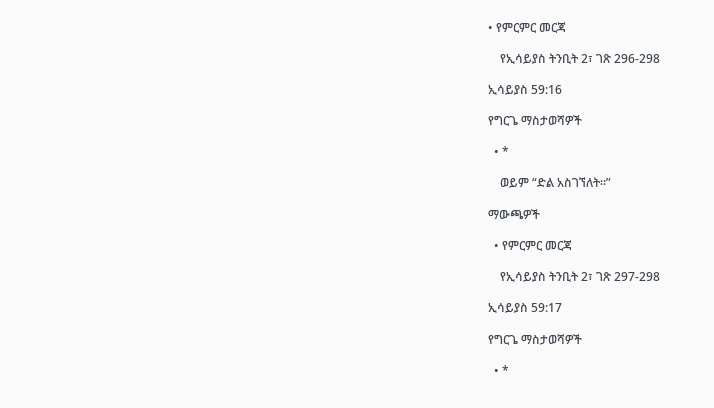• የምርምር መርጃ

    የኢሳይያስ ትንቢት 2፣ ገጽ 296-298

ኢሳይያስ 59:16

የግርጌ ማስታወሻዎች

  • *

    ወይም “ድል አስገኘለት።”

ማውጫዎች

  • የምርምር መርጃ

    የኢሳይያስ ትንቢት 2፣ ገጽ 297-298

ኢሳይያስ 59:17

የግርጌ ማስታወሻዎች

  • *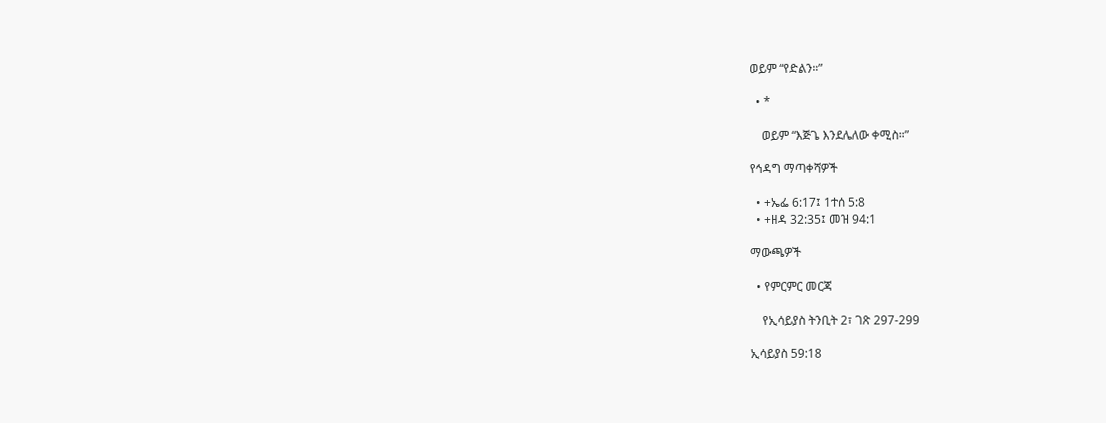ወይም “የድልን።”

  • *

    ወይም “እጅጌ እንደሌለው ቀሚስ።”

የኅዳግ ማጣቀሻዎች

  • +ኤፌ 6:17፤ 1ተሰ 5:8
  • +ዘዳ 32:35፤ መዝ 94:1

ማውጫዎች

  • የምርምር መርጃ

    የኢሳይያስ ትንቢት 2፣ ገጽ 297-299

ኢሳይያስ 59:18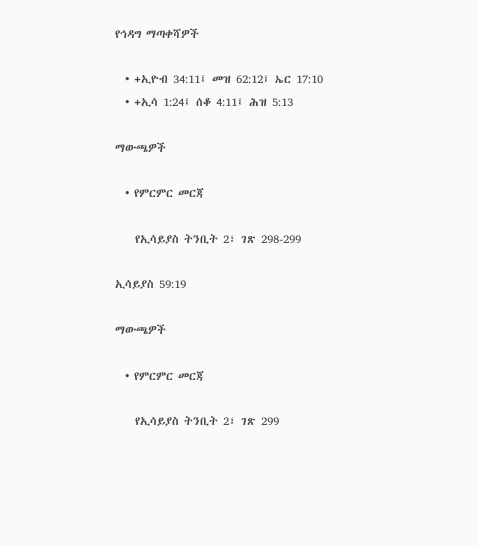የኅዳግ ማጣቀሻዎች

  • +ኢዮብ 34:11፤ መዝ 62:12፤ ኤር 17:10
  • +ኢሳ 1:24፤ ሰቆ 4:11፤ ሕዝ 5:13

ማውጫዎች

  • የምርምር መርጃ

    የኢሳይያስ ትንቢት 2፣ ገጽ 298-299

ኢሳይያስ 59:19

ማውጫዎች

  • የምርምር መርጃ

    የኢሳይያስ ትንቢት 2፣ ገጽ 299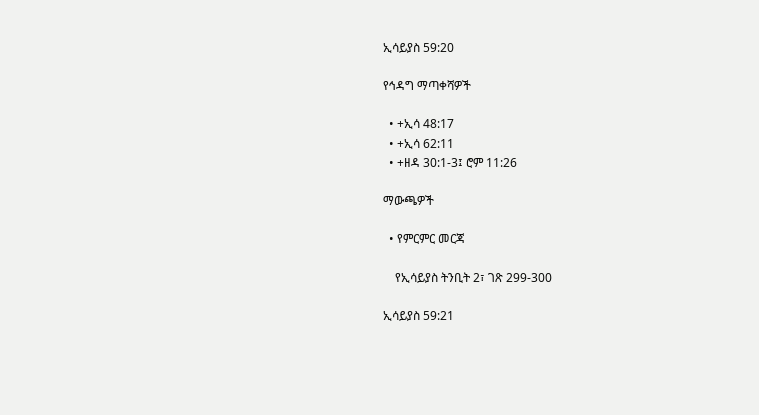ኢሳይያስ 59:20

የኅዳግ ማጣቀሻዎች

  • +ኢሳ 48:17
  • +ኢሳ 62:11
  • +ዘዳ 30:1-3፤ ሮም 11:26

ማውጫዎች

  • የምርምር መርጃ

    የኢሳይያስ ትንቢት 2፣ ገጽ 299-300

ኢሳይያስ 59:21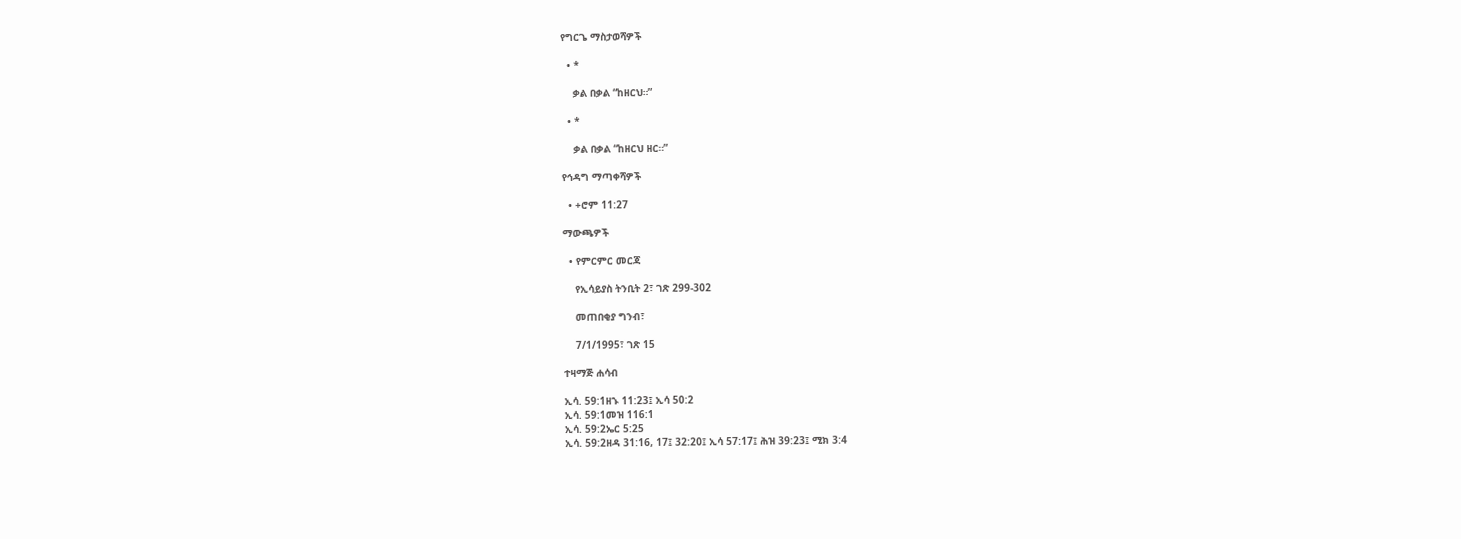የግርጌ ማስታወሻዎች

  • *

    ቃል በቃል “ከዘርህ።”

  • *

    ቃል በቃል “ከዘርህ ዘር።”

የኅዳግ ማጣቀሻዎች

  • +ሮም 11:27

ማውጫዎች

  • የምርምር መርጃ

    የኢሳይያስ ትንቢት 2፣ ገጽ 299-302

    መጠበቂያ ግንብ፣

    7/1/1995፣ ገጽ 15

ተዛማጅ ሐሳብ

ኢሳ. 59:1ዘኁ 11:23፤ ኢሳ 50:2
ኢሳ. 59:1መዝ 116:1
ኢሳ. 59:2ኤር 5:25
ኢሳ. 59:2ዘዳ 31:16, 17፤ 32:20፤ ኢሳ 57:17፤ ሕዝ 39:23፤ ሚክ 3:4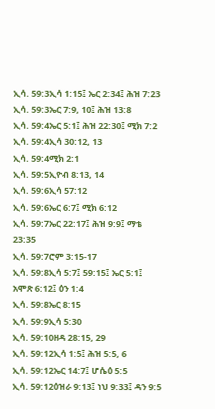ኢሳ. 59:3ኢሳ 1:15፤ ኤር 2:34፤ ሕዝ 7:23
ኢሳ. 59:3ኤር 7:9, 10፤ ሕዝ 13:8
ኢሳ. 59:4ኤር 5:1፤ ሕዝ 22:30፤ ሚክ 7:2
ኢሳ. 59:4ኢሳ 30:12, 13
ኢሳ. 59:4ሚክ 2:1
ኢሳ. 59:5ኢዮብ 8:13, 14
ኢሳ. 59:6ኢሳ 57:12
ኢሳ. 59:6ኤር 6:7፤ ሚክ 6:12
ኢሳ. 59:7ኤር 22:17፤ ሕዝ 9:9፤ ማቴ 23:35
ኢሳ. 59:7ሮም 3:15-17
ኢሳ. 59:8ኢሳ 5:7፤ 59:15፤ ኤር 5:1፤ አሞጽ 6:12፤ ዕን 1:4
ኢሳ. 59:8ኤር 8:15
ኢሳ. 59:9ኢሳ 5:30
ኢሳ. 59:10ዘዳ 28:15, 29
ኢሳ. 59:12ኢሳ 1:5፤ ሕዝ 5:5, 6
ኢሳ. 59:12ኤር 14:7፤ ሆሴዕ 5:5
ኢሳ. 59:12ዕዝራ 9:13፤ ነህ 9:33፤ ዳን 9:5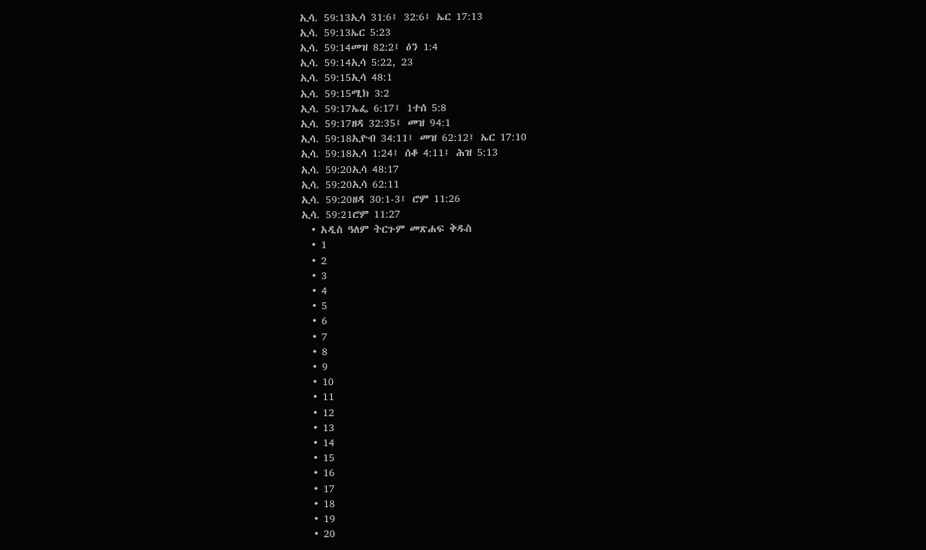ኢሳ. 59:13ኢሳ 31:6፤ 32:6፤ ኤር 17:13
ኢሳ. 59:13ኤር 5:23
ኢሳ. 59:14መዝ 82:2፤ ዕን 1:4
ኢሳ. 59:14ኢሳ 5:22, 23
ኢሳ. 59:15ኢሳ 48:1
ኢሳ. 59:15ሚክ 3:2
ኢሳ. 59:17ኤፌ 6:17፤ 1ተሰ 5:8
ኢሳ. 59:17ዘዳ 32:35፤ መዝ 94:1
ኢሳ. 59:18ኢዮብ 34:11፤ መዝ 62:12፤ ኤር 17:10
ኢሳ. 59:18ኢሳ 1:24፤ ሰቆ 4:11፤ ሕዝ 5:13
ኢሳ. 59:20ኢሳ 48:17
ኢሳ. 59:20ኢሳ 62:11
ኢሳ. 59:20ዘዳ 30:1-3፤ ሮም 11:26
ኢሳ. 59:21ሮም 11:27
  • አዲስ ዓለም ትርጉም መጽሐፍ ቅዱስ
  • 1
  • 2
  • 3
  • 4
  • 5
  • 6
  • 7
  • 8
  • 9
  • 10
  • 11
  • 12
  • 13
  • 14
  • 15
  • 16
  • 17
  • 18
  • 19
  • 20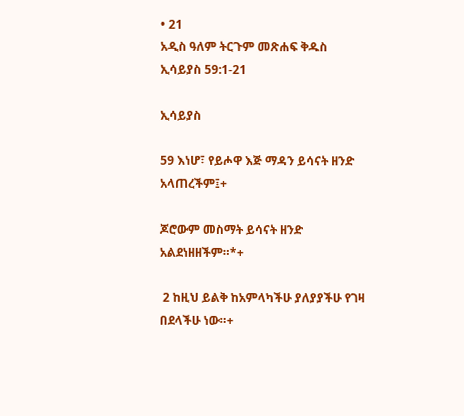• 21
አዲስ ዓለም ትርጉም መጽሐፍ ቅዱስ
ኢሳይያስ 59:1-21

ኢሳይያስ

59 እነሆ፣ የይሖዋ እጅ ማዳን ይሳናት ዘንድ አላጠረችም፤+

ጆሮውም መስማት ይሳናት ዘንድ አልደነዘዘችም።*+

 2 ከዚህ ይልቅ ከአምላካችሁ ያለያያችሁ የገዛ በደላችሁ ነው።+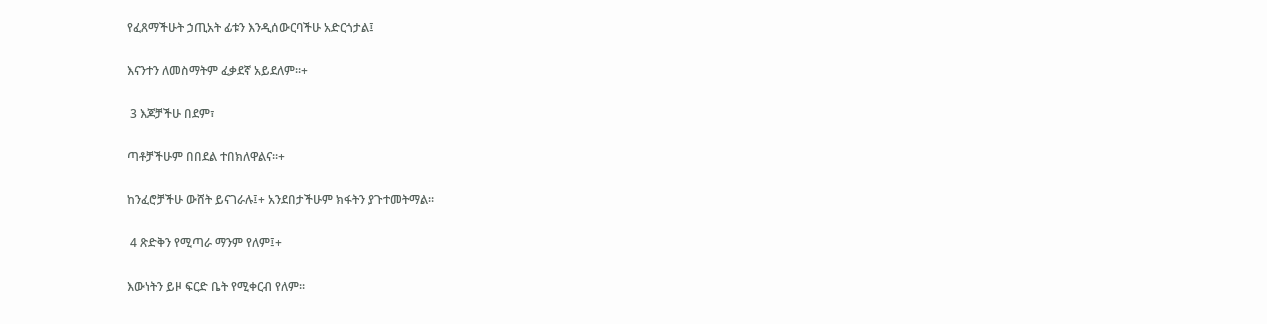የፈጸማችሁት ኃጢአት ፊቱን እንዲሰውርባችሁ አድርጎታል፤

እናንተን ለመስማትም ፈቃደኛ አይደለም።+

 3 እጆቻችሁ በደም፣

ጣቶቻችሁም በበደል ተበክለዋልና።+

ከንፈሮቻችሁ ውሸት ይናገራሉ፤+ አንደበታችሁም ክፋትን ያጉተመትማል።

 4 ጽድቅን የሚጣራ ማንም የለም፤+

እውነትን ይዞ ፍርድ ቤት የሚቀርብ የለም።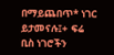በማይጨበጥ* ነገር ይታመናሉ፤+ ፍሬ ቢስ ነገሮችን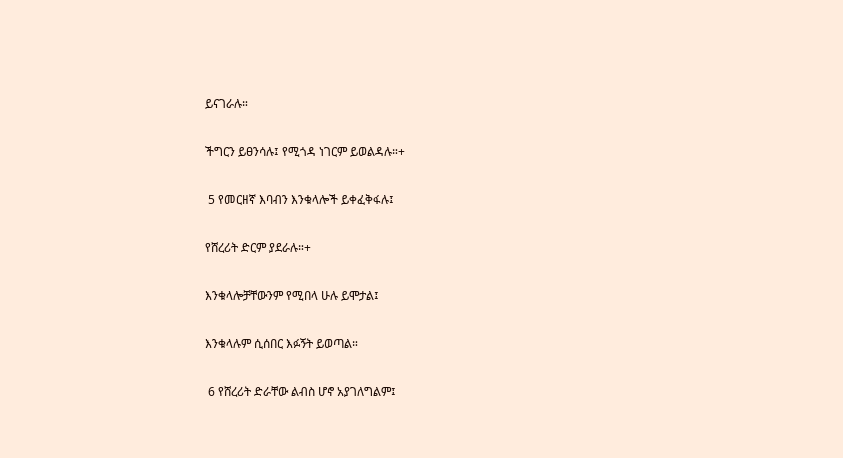ይናገራሉ።

ችግርን ይፀንሳሉ፤ የሚጎዳ ነገርም ይወልዳሉ።+

 5 የመርዘኛ እባብን እንቁላሎች ይቀፈቅፋሉ፤

የሸረሪት ድርም ያደራሉ።+

እንቁላሎቻቸውንም የሚበላ ሁሉ ይሞታል፤

እንቁላሉም ሲሰበር እፉኝት ይወጣል።

 6 የሸረሪት ድራቸው ልብስ ሆኖ አያገለግልም፤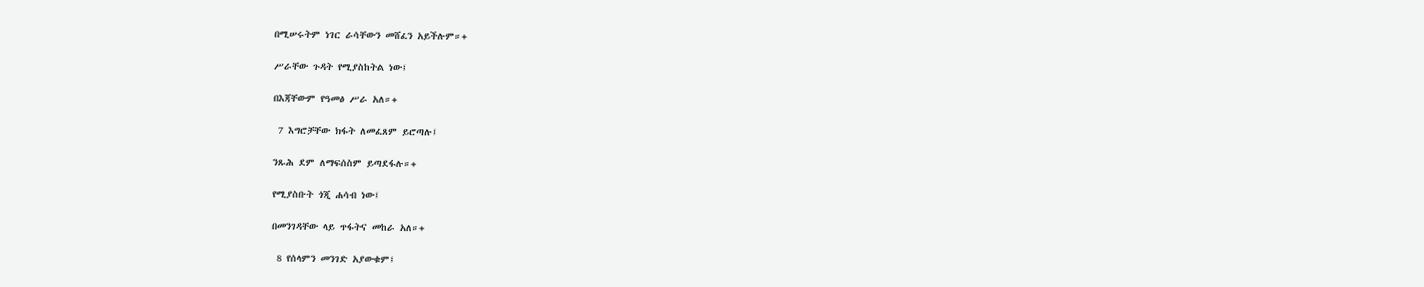በሚሠሩትም ነገር ራሳቸውን መሸፈን አይችሉም።+

ሥራቸው ጉዳት የሚያስከትል ነው፤

በእጃቸውም የዓመፅ ሥራ አለ።+

 7 እግሮቻቸው ክፋት ለመፈጸም ይሮጣሉ፤

ንጹሕ ደም ለማፍሰስም ይጣደፋሉ።+

የሚያስቡት ጎጂ ሐሳብ ነው፤

በመንገዳቸው ላይ ጥፋትና መከራ አለ።+

 8 የሰላምን መንገድ አያውቁም፤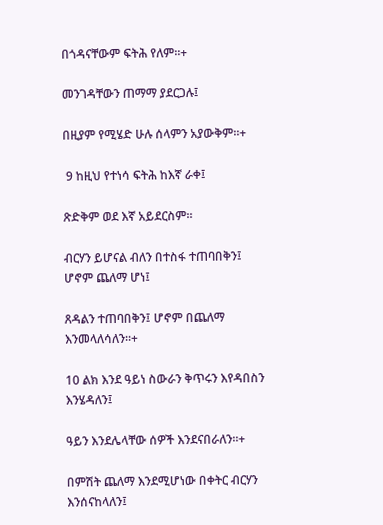በጎዳናቸውም ፍትሕ የለም።+

መንገዳቸውን ጠማማ ያደርጋሉ፤

በዚያም የሚሄድ ሁሉ ሰላምን አያውቅም።+

 9 ከዚህ የተነሳ ፍትሕ ከእኛ ራቀ፤

ጽድቅም ወደ እኛ አይደርስም።

ብርሃን ይሆናል ብለን በተስፋ ተጠባበቅን፤ ሆኖም ጨለማ ሆነ፤

ጸዳልን ተጠባበቅን፤ ሆኖም በጨለማ እንመላለሳለን።+

10 ልክ እንደ ዓይነ ስውራን ቅጥሩን እየዳበስን እንሄዳለን፤

ዓይን እንደሌላቸው ሰዎች እንደናበራለን።+

በምሽት ጨለማ እንደሚሆነው በቀትር ብርሃን እንሰናከላለን፤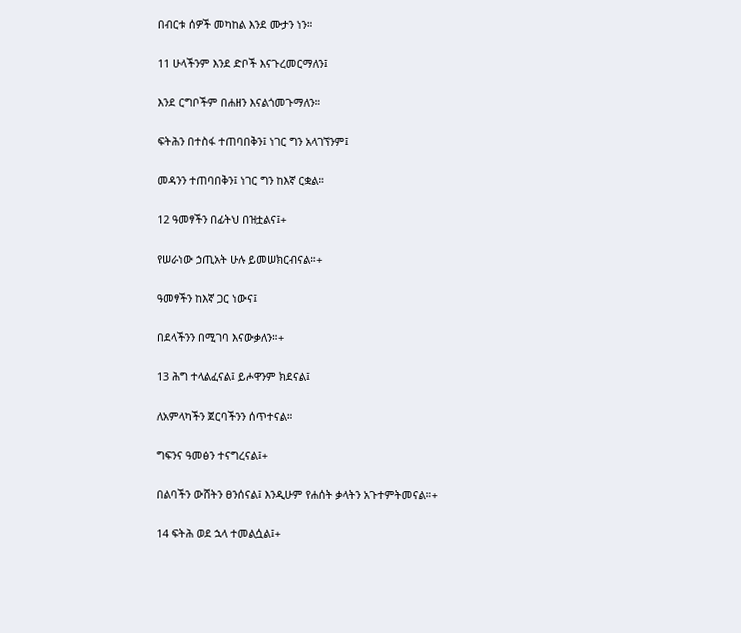በብርቱ ሰዎች መካከል እንደ ሙታን ነን።

11 ሁላችንም እንደ ድቦች እናጉረመርማለን፤

እንደ ርግቦችም በሐዘን እናልጎመጉማለን።

ፍትሕን በተስፋ ተጠባበቅን፤ ነገር ግን አላገኘንም፤

መዳንን ተጠባበቅን፤ ነገር ግን ከእኛ ርቋል።

12 ዓመፃችን በፊትህ በዝቷልና፤+

የሠራነው ኃጢአት ሁሉ ይመሠክርብናል።+

ዓመፃችን ከእኛ ጋር ነውና፤

በደላችንን በሚገባ እናውቃለን።+

13 ሕግ ተላልፈናል፤ ይሖዋንም ክደናል፤

ለአምላካችን ጀርባችንን ሰጥተናል።

ግፍንና ዓመፅን ተናግረናል፤+

በልባችን ውሸትን ፀንሰናል፤ እንዲሁም የሐሰት ቃላትን አጉተምትመናል።+

14 ፍትሕ ወደ ኋላ ተመልሷል፤+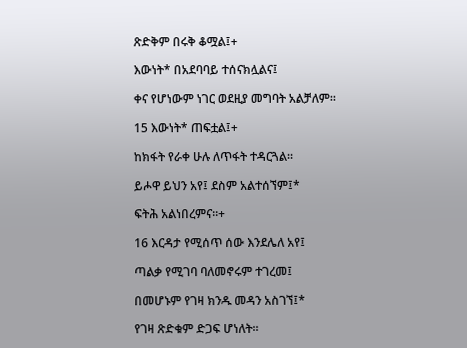ጽድቅም በሩቅ ቆሟል፤+

እውነት* በአደባባይ ተሰናክሏልና፤

ቀና የሆነውም ነገር ወደዚያ መግባት አልቻለም።

15 እውነት* ጠፍቷል፤+

ከክፋት የራቀ ሁሉ ለጥፋት ተዳርጓል።

ይሖዋ ይህን አየ፤ ደስም አልተሰኘም፤*

ፍትሕ አልነበረምና።+

16 እርዳታ የሚሰጥ ሰው እንደሌለ አየ፤

ጣልቃ የሚገባ ባለመኖሩም ተገረመ፤

በመሆኑም የገዛ ክንዱ መዳን አስገኘ፤*

የገዛ ጽድቁም ድጋፍ ሆነለት።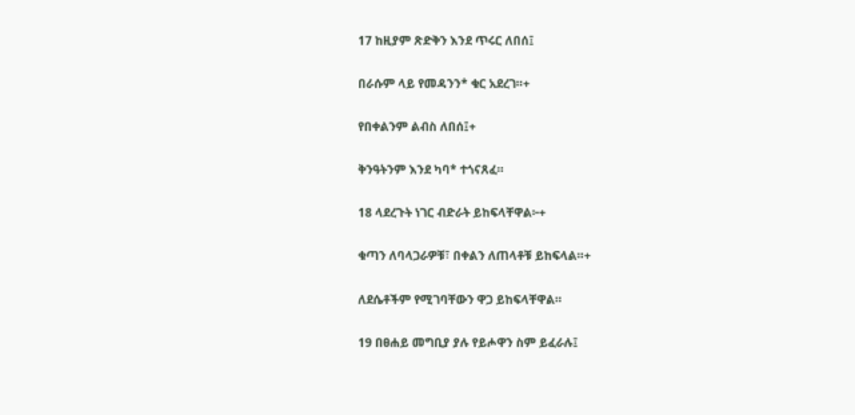17 ከዚያም ጽድቅን እንደ ጥሩር ለበሰ፤

በራሱም ላይ የመዳንን* ቁር አደረገ።+

የበቀልንም ልብስ ለበሰ፤+

ቅንዓትንም እንደ ካባ* ተጎናጸፈ።

18 ላደረጉት ነገር ብድራት ይከፍላቸዋል፦+

ቁጣን ለባላጋራዎቹ፣ በቀልን ለጠላቶቹ ይከፍላል።+

ለደሴቶችም የሚገባቸውን ዋጋ ይከፍላቸዋል።

19 በፀሐይ መግቢያ ያሉ የይሖዋን ስም ይፈራሉ፤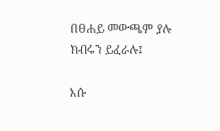በፀሐይ መውጫም ያሉ ክብሩን ይፈራሉ፤

እሱ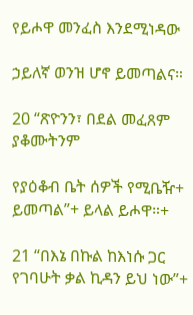የይሖዋ መንፈስ እንደሚነዳው

ኃይለኛ ወንዝ ሆኖ ይመጣልና።

20 “ጽዮንን፣ በደል መፈጸም ያቆሙትንም

የያዕቆብ ቤት ሰዎች የሚቤዥ+ ይመጣል”+ ይላል ይሖዋ።+

21 “በእኔ በኩል ከእነሱ ጋር የገባሁት ቃል ኪዳን ይህ ነው”+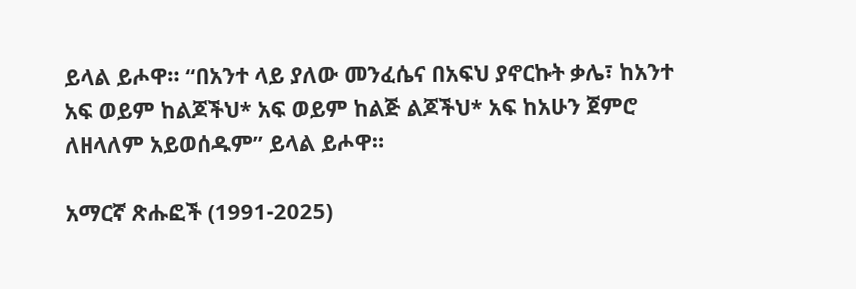ይላል ይሖዋ። “በአንተ ላይ ያለው መንፈሴና በአፍህ ያኖርኩት ቃሌ፣ ከአንተ አፍ ወይም ከልጆችህ* አፍ ወይም ከልጅ ልጆችህ* አፍ ከአሁን ጀምሮ ለዘላለም አይወሰዱም” ይላል ይሖዋ።

አማርኛ ጽሑፎች (1991-2025)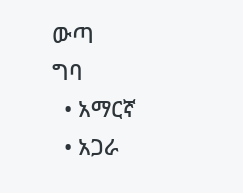ውጣ
ግባ
  • አማርኛ
  • አጋራ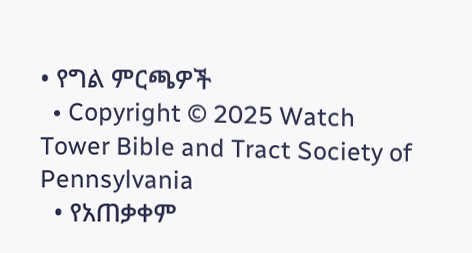• የግል ምርጫዎች
  • Copyright © 2025 Watch Tower Bible and Tract Society of Pennsylvania
  • የአጠቃቀም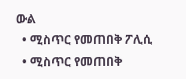ውል
  • ሚስጥር የመጠበቅ ፖሊሲ
  • ሚስጥር የመጠበቅ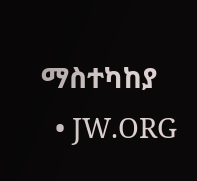ማስተካከያ
  • JW.ORG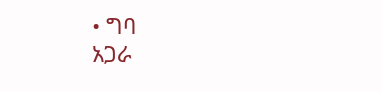• ግባ
አጋራ